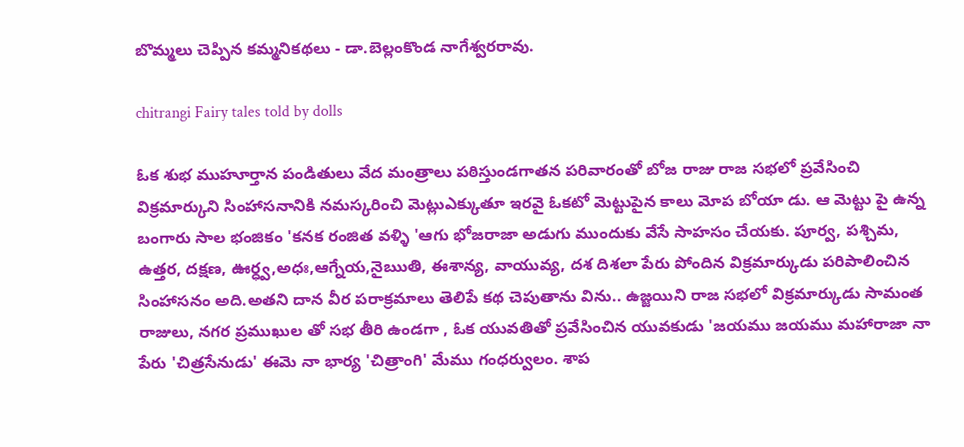బొమ్మలు చెప్పిన కమ్మనికథలు - డా.బెల్లంకొండ నాగేశ్వరరావు.

chitrangi Fairy tales told by dolls

ఓక శుభ ముహూర్తాన పండితులు వేద మంత్రాలు పఠిస్తుండగాతన పరివారంతో బోజ రాజు రాజ సభలో ప్రవేసించి విక్రమార్కుని సింహాసనానికి నమస్కరించి మెట్లుఎక్కుతూ ఇరవై ఓకటో మెట్టుపైన కాలు మోప బోయా డు. ఆ మెట్టు పై ఉన్న బంగారు సాల భంజికం 'కనక రంజిత వళ్ళి 'ఆగు భోజరాజా అడుగు ముందుకు వేసే సాహసం చేయకు. పూర్వ, పశ్చిమ, ఉత్తర, దక్షణ, ఊర్ధ్వ,అధః,ఆగ్నేయ,నైఋతి, ఈశాన్య, వాయువ్య, దశ దిశలా పేరు పోందిన విక్రమార్కుడు పరిపాలించిన సింహాసనం అది.అతని దాన వీర పరాక్రమాలు తెలిపే కథ చెపుతాను విను.. ఉజ్జయిని రాజ సభలో విక్రమార్కుడు సామంత రాజులు, నగర ప్రముఖుల తో సభ తీరి ఉండగా , ఓక యువతితో ప్రవేసించిన యువకుడు 'జయము జయము మహారాజా నా పేరు 'చిత్రసేనుడు' ఈమె నా భార్య 'చిత్రాంగి' మేము గంధర్వులం. శాప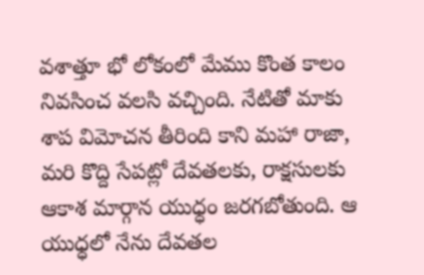వశాత్తూ భో లోకంలో మేము కొంత కాలం నివసించ వలసి వచ్చింది. నేటితో మాకు శాప విమోచన తీరింది కాని మహా రాజా, మరి కొద్ది సేపట్లో దేవతలకు, రాక్షసులకు ఆకాశ మార్గాన యుధ్ధం జరగబోతుంది. ఆ యుధ్ధలో నేను దేవతల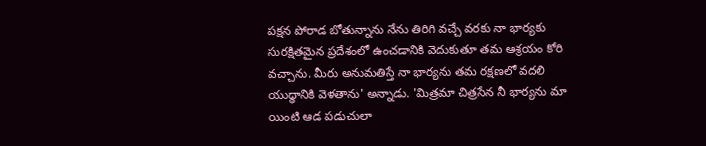పక్షన పోరాడ బోతున్నాను నేను తిరిగి వచ్చే వరకు నా భార్యకు సురక్షితమైన ప్రదేశంలో ఉంచడానికి వెదుకుతూ తమ ఆశ్రయం కోరి వచ్చాను. మీరు అనుమతిస్తే నా భార్యను తమ రక్షణలో వదలి యుధ్ధానికి వెళతాను' అన్నాడు. 'మిత్రమా చిత్రసేన నీ భార్యను మా యింటి ఆడ పడుచులా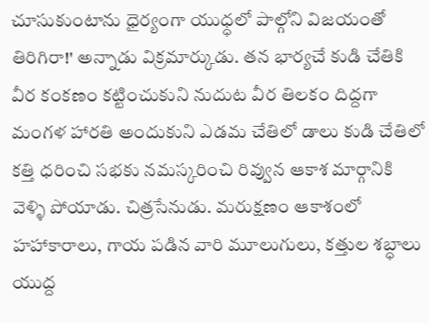చూసుకుంటాను ధైర్యంగా యుధ్ధలో పాల్గోని విజయంతో తిరిగిరా!' అన్నాడు విక్రమార్కుడు. తన భార్యచే కుడి చేతికి వీర కంకణం కట్టించుకుని నుదుట వీర తిలకం దిద్దగా మంగళ హారతి అందుకుని ఎడమ చేతిలో డాలు కుడి చేతిలో కత్తి ధరించి సభకు నమస్కరించి రివ్వున ఆకాశ మార్గానికి వెళ్ళి పోయాడు. చిత్రసేనుడు. మరుక్షణం ఆకాశంలో హహాకారాలు, గాయ పడిన వారి మూలుగులు, కత్తుల శబ్ధాలు యుద్ద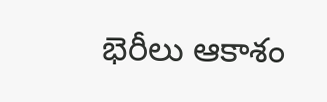భెరీలు ఆకాశం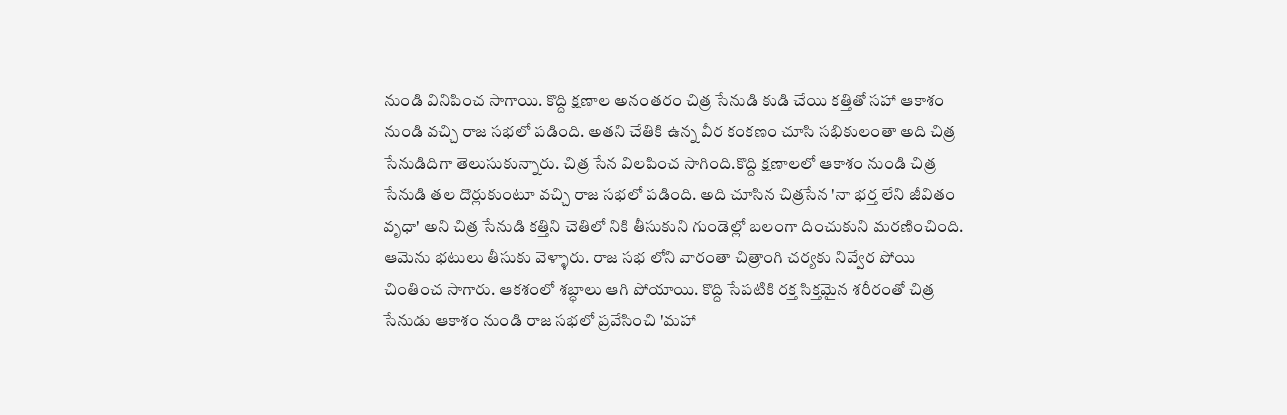నుండి వినిపించ సాగాయి. కొద్ది క్షణాల అనంతరం చిత్ర సేనుడి కుడి చేయి కత్తితో సహా ఆకాశం నుండి వచ్చి రాజ సభలో పడింది. అతని చేతికి ఉన్న వీర కంకణం చూసి సభికులంతా అది చిత్ర సేనుడిదిగా తెలుసుకున్నారు. చిత్ర సేన విలపించ సాగింది.కొద్ది క్షణాలలో ఆకాశం నుండి చిత్ర సేనుడి తల దొర్లుకుంటూ వచ్చి రాజ సభలో పడింది. అది చూసిన చిత్రసేన 'నా భర్త లేని జీవితం వృధా' అని చిత్ర సేనుడి కత్తిని చెతిలో నికి తీసుకుని గుండెల్లో బలంగా దించుకుని మరణించింది. ఆమెను భటులు తీసుకు వెళ్ళారు. రాజ సభ లోని వారంతా చిత్రాంగి చర్యకు నివ్వేర పోయి చింతించ సాగారు. ఆకశంలో శబ్ధాలు ఆగి పోయాయి. కొద్ది సేపటికి రక్త సిక్తమైన శరీరంతో చిత్ర సేనుడు ఆకాశం నుండి రాజ సభలో ప్రవేసించి 'మహా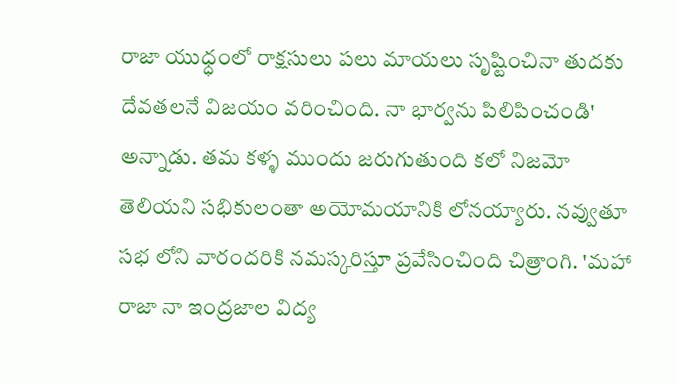రాజా యుధ్ధంలో రాక్షసులు పలు మాయలు సృష్టించినా తుదకు దేవతలనే విజయం వరించింది. నా భార్వను పిలిపించండి' అన్నాడు. తమ కళ్ళ ముందు జరుగుతుంది కలో నిజమో తెలియని సభికులంతా అయోమయానికి లోనయ్యారు. నవ్వుతూ సభ లోని వారందరికి నమస్కరిస్తూ ప్రవేసించింది చిత్రాంగి. 'మహా రాజా నా ఇంద్రజాల విద్య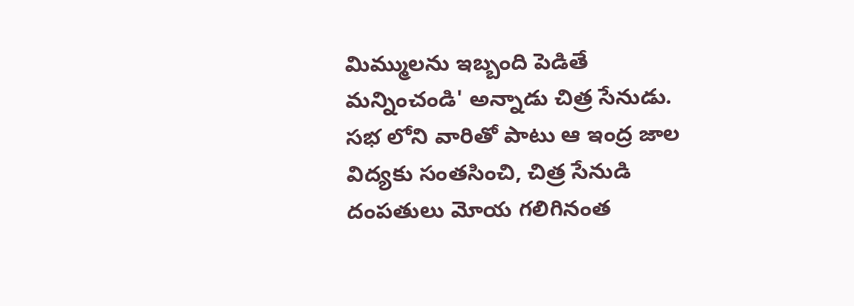మిమ్ములను ఇబ్బంది పెడితే మన్నించండి' అన్నాడు చిత్ర సేనుడు. సభ లోని వారితో పాటు ఆ ఇంద్ర జాల విద్యకు సంతసించి, చిత్ర సేనుడి దంపతులు మోయ గలిగినంత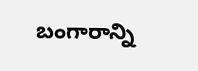బంగారాన్ని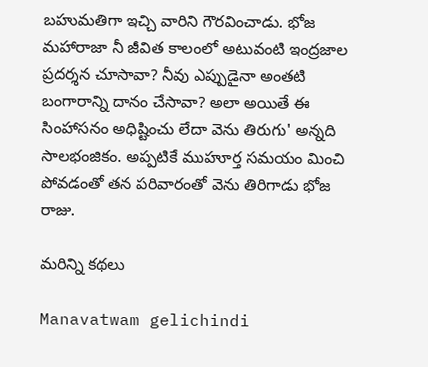బహుమతిగా ఇచ్చి వారిని గౌరవించాడు. భోజ మహారాజా నీ జీవిత కాలంలో అటువంటి ఇంద్రజాల ప్రదర్శన చూసావా? నీవు ఎప్పుడైనా అంతటి బంగారాన్ని దానం చేసావా? అలా అయితే ఈ సింహాసనం అధిష్టించు లేదా వెను తిరుగు' అన్నది సాలభంజికం. అప్పటికే ముహూర్త సమయం మించి పోవడంతో తన పరివారంతో వెను తిరిగాడు భోజ రాజు.

మరిన్ని కథలు

Manavatwam gelichindi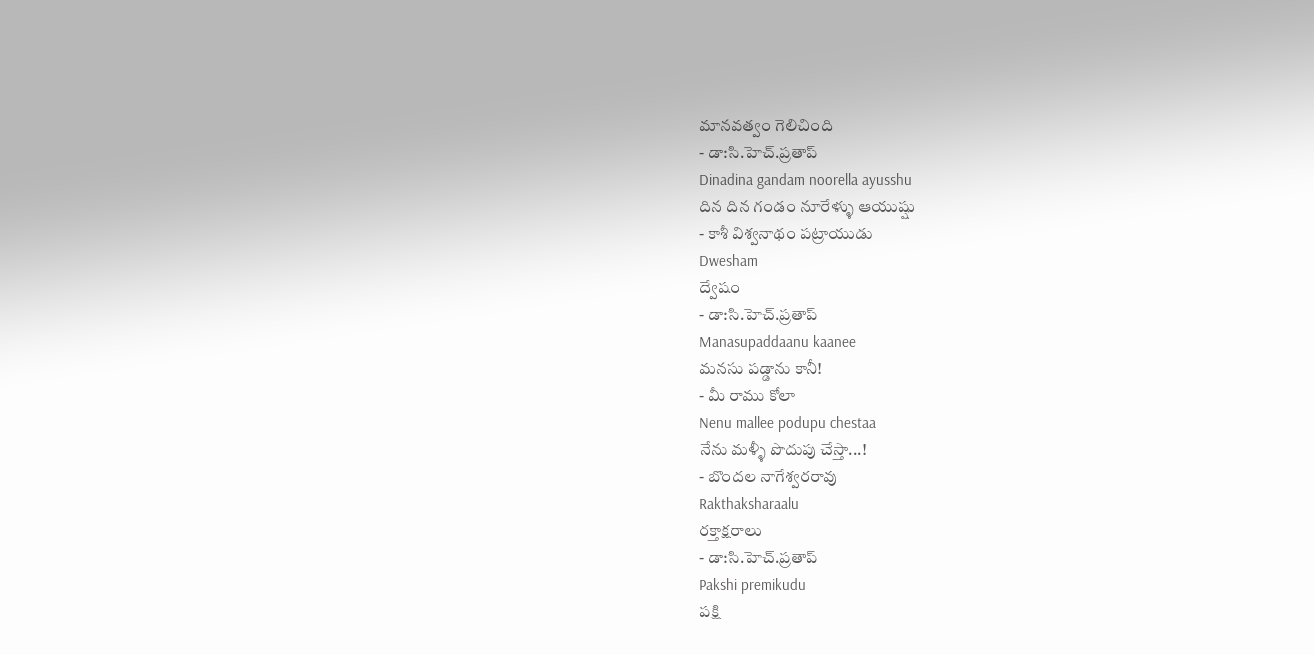మానవత్వం గెలిచింది
- డా:సి.హెచ్.ప్రతాప్
Dinadina gandam noorella ayusshu
దిన దిన గండం నూరేళ్ళు ఆయుష్షు
- కాశీ విశ్వనాథం పట్రాయుడు
Dwesham
ద్వేషం
- డా:సి.హెచ్.ప్రతాప్
Manasupaddaanu kaanee
మనసు పడ్డాను కానీ!
- మీ రాము కోలా
Nenu mallee podupu chestaa
నేను మళ్ళీ పొదుపు చేస్తా...!
- బొందల నాగేశ్వరరావు
Rakthaksharaalu
రక్తాక్షరాలు
- డా:సి.హెచ్.ప్రతాప్
Pakshi premikudu
పక్షి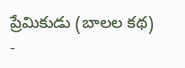ప్రేమికుడు (బాలల కథ)
-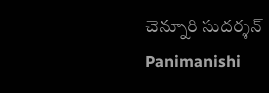చెన్నూరి సుదర్శన్
Panimanishi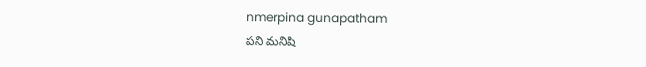nmerpina gunapatham
పని మనిషి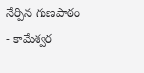నేర్పిన గుణపాఠం
- కామేశ్వర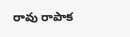రావు రాపాక